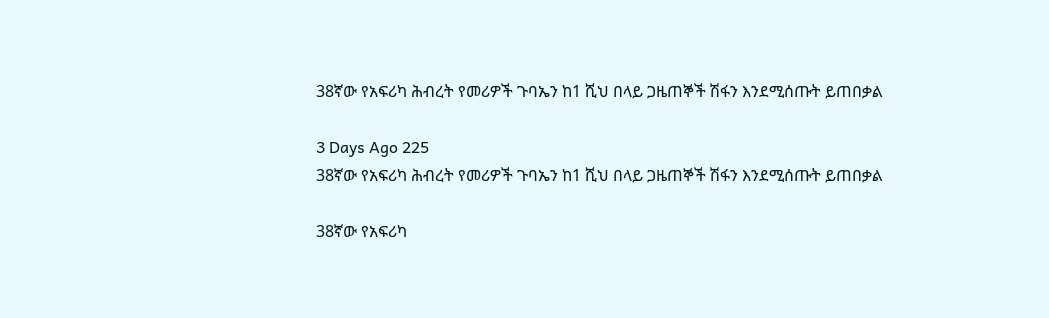38ኛው የአፍሪካ ሕብረት የመሪዎች ጉባኤን ከ1 ሺህ በላይ ጋዜጠኞች ሽፋን እንደሚሰጡት ይጠበቃል

3 Days Ago 225
38ኛው የአፍሪካ ሕብረት የመሪዎች ጉባኤን ከ1 ሺህ በላይ ጋዜጠኞች ሽፋን እንደሚሰጡት ይጠበቃል

38ኛው የአፍሪካ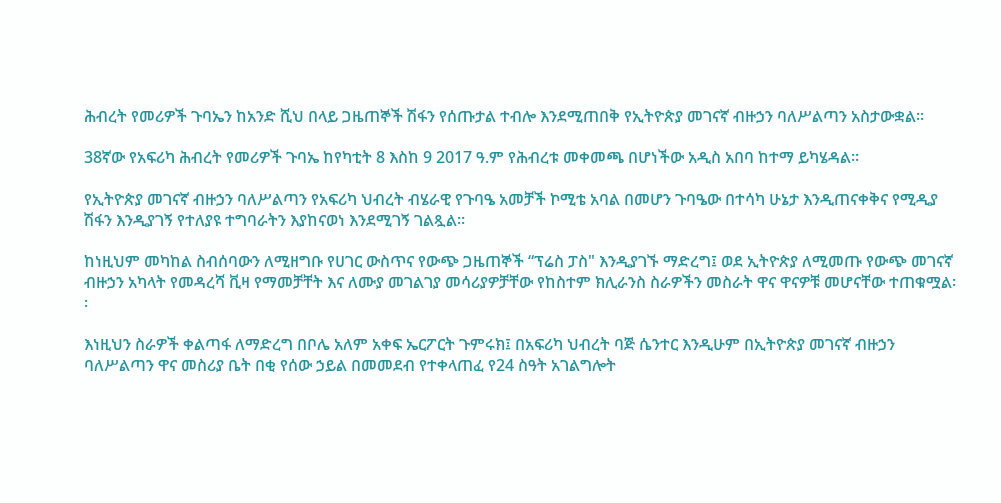ሕብረት የመሪዎች ጉባኤን ከአንድ ሺህ በላይ ጋዜጠኞች ሽፋን የሰጡታል ተብሎ እንደሚጠበቅ የኢትዮጵያ መገናኛ ብዙኃን ባለሥልጣን አስታውቋል፡፡

38ኛው የአፍሪካ ሕብረት የመሪዎች ጉባኤ ከየካቲት 8 እስከ 9 2017 ዓ.ም የሕብረቱ መቀመጫ በሆነችው አዲስ አበባ ከተማ ይካሄዳል፡፡

የኢትዮጵያ መገናኛ ብዙኃን ባለሥልጣን የአፍሪካ ህብረት ብሄራዊ የጉባዔ አመቻች ኮሚቴ አባል በመሆን ጉባዔው በተሳካ ሁኔታ እንዲጠናቀቅና የሚዲያ ሽፋን እንዲያገኝ የተለያዩ ተግባራትን እያከናወነ እንደሚገኝ ገልጿል፡፡

ከነዚህም መካከል ስብሰባውን ለሚዘግቡ የሀገር ውስጥና የውጭ ጋዜጠኞች “ፕሬስ ፓስ" እንዲያገኙ ማድረግ፤ ወደ ኢትዮጵያ ለሚመጡ የውጭ መገናኛ ብዙኃን አካላት የመዳረሻ ቪዛ የማመቻቸት እና ለሙያ መገልገያ መሳሪያዎቻቸው የከስተም ክሊራንስ ስራዎችን መስራት ዋና ዋናዎቹ መሆናቸው ተጠቁሟል፡፡

እነዚህን ስራዎች ቀልጣፋ ለማድረግ በቦሌ አለም አቀፍ ኤርፖርት ጉምሩክ፤ በአፍሪካ ህብረት ባጅ ሴንተር እንዲሁም በኢትዮጵያ መገናኛ ብዙኃን ባለሥልጣን ዋና መስሪያ ቤት በቂ የሰው ኃይል በመመደብ የተቀላጠፈ የ24 ስዓት አገልግሎት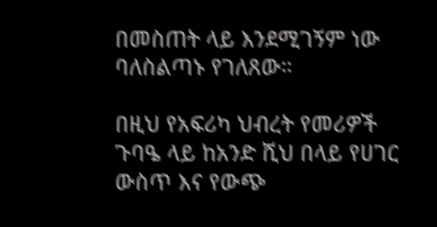በመስጠት ላይ እንደሚገኝም ነው ባለስልጣኑ የገለጸው።

በዚህ የአፍሪካ ህብረት የመሪዎች ጉባዔ ላይ ከአንድ ሺህ በላይ የሀገር ውስጥ እና የውጭ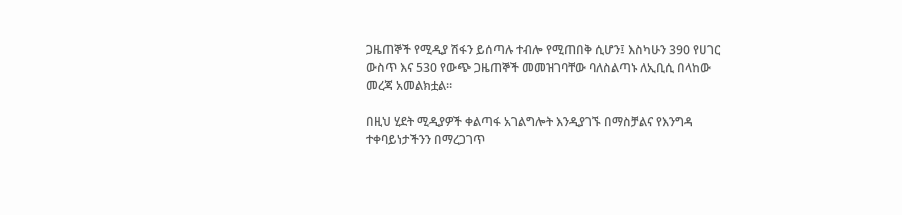ጋዜጠኞች የሚዲያ ሽፋን ይሰጣሉ ተብሎ የሚጠበቅ ሲሆን፤ እስካሁን 390 የሀገር ውስጥ እና 530 የውጭ ጋዜጠኞች መመዝገባቸው ባለስልጣኑ ለኢቢሲ በላከው መረጃ አመልክቷል።

በዚህ ሂደት ሚዲያዎች ቀልጣፋ አገልግሎት እንዲያገኙ በማስቻልና የእንግዳ ተቀባይነታችንን በማረጋገጥ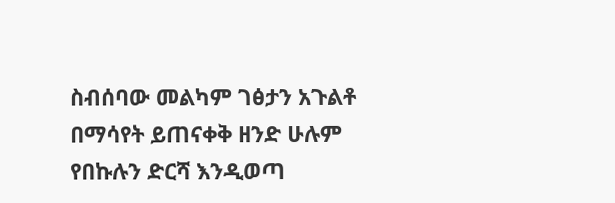ስብሰባው መልካም ገፅታን አጉልቶ በማሳየት ይጠናቀቅ ዘንድ ሁሉም የበኩሉን ድርሻ እንዲወጣ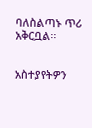ባለስልጣኑ ጥሪ አቅርቧል፡፡


አስተያየትዎን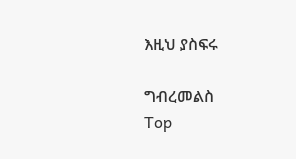እዚህ ያስፍሩ

ግብረመልስ
Top